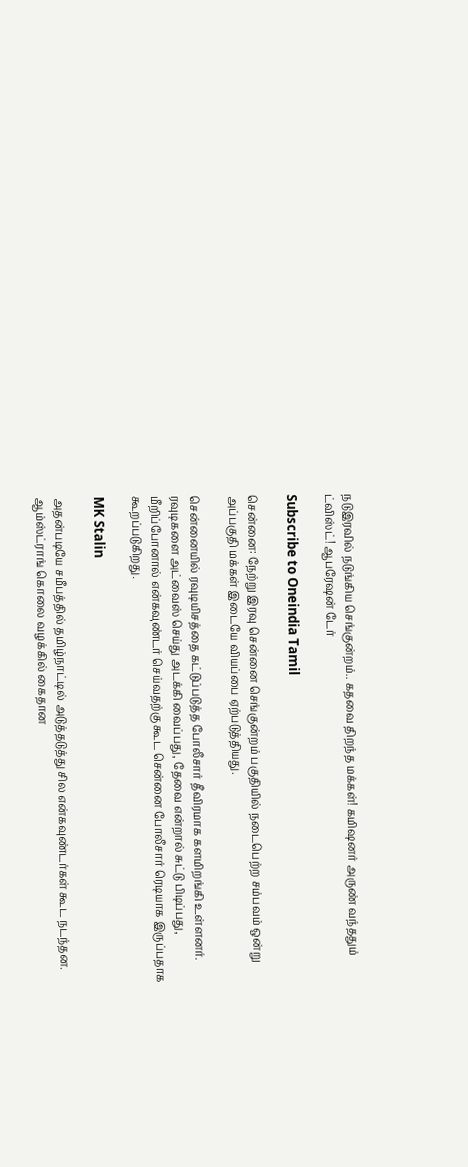நடுஇரவில் நடுங்கிய செங்குன்றம்.. கதவை திறந்த மக்கள்! கமிஷனர் அருண் வந்ததும் ட்விஸ்ட்! ஆபரேஷன் டேர்

Subscribe to Oneindia Tamil

சென்னை: நேற்று இரவு சென்னை செங்குன்றம் பகுதியில் நடைபெற்ற சம்பவம் ஒன்று அப்பகுதி மக்கள் இடையே வியப்பை ஏற்படுத்தியது.

சென்னையில் ரவுடியிசத்தை கட்டுப்படுத்த போலீசார் தீவிரமாக களமிறங்கி உள்ளனர். ரவுடிகளை அட்வைஸ் செய்து அடக்கி வைப்பது, தேவை என்றால் சுட்டு பிடிப்பது, மீறிப்போனால் என்கவுண்டர் செய்வதற்கு கூட சென்னை போலீசார் ரெடியாக இருப்பதாக கூறப்படுகிறது.

MK Stalin

அதன்படியே சமீபத்தில் தமிழ்நாட்டில் அடுத்தடுத்து சில என்கவுண்டர்கள் கூட நடந்தன. ஆம்ஸ்ட்ராங் கொலை வழக்கில் கைதான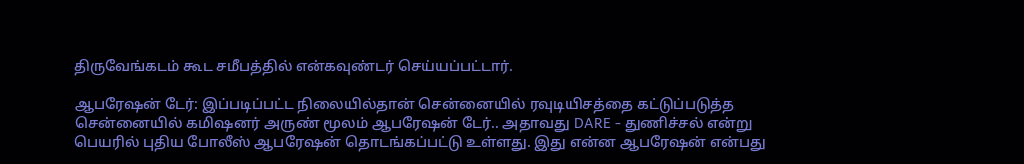திருவேங்கடம் கூட சமீபத்தில் என்கவுண்டர் செய்யப்பட்டார்.

ஆபரேஷன் டேர்: இப்படிப்பட்ட நிலையில்தான் சென்னையில் ரவுடியிசத்தை கட்டுப்படுத்த சென்னையில் கமிஷனர் அருண் மூலம் ஆபரேஷன் டேர்.. அதாவது DARE - துணிச்சல் என்று பெயரில் புதிய போலீஸ் ஆபரேஷன் தொடங்கப்பட்டு உள்ளது. இது என்ன ஆபரேஷன் என்பது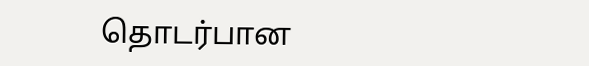தொடர்பான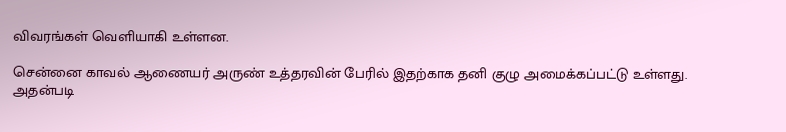விவரங்கள் வெளியாகி உள்ளன.

சென்னை காவல் ஆணையர் அருண் உத்தரவின் பேரில் இதற்காக தனி குழு அமைக்கப்பட்டு உள்ளது. அதன்படி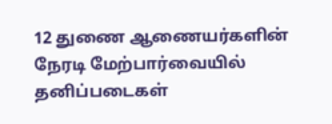12 துணை ஆணையர்களின் நேரடி மேற்பார்வையில் தனிப்படைகள்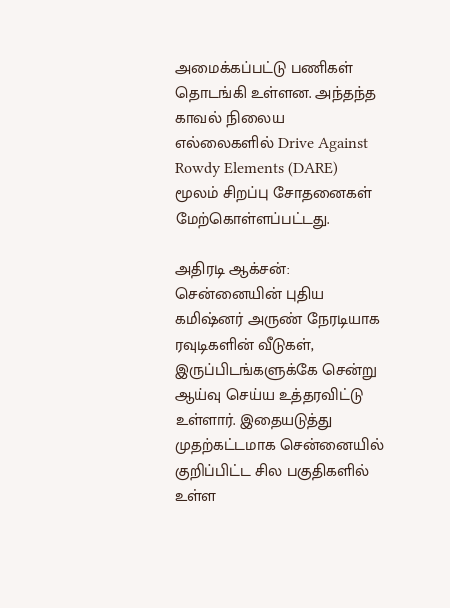அமைக்கப்பட்டு பணிகள் தொடங்கி உள்ளன. அந்தந்த காவல் நிலைய எல்லைகளில் Drive Against Rowdy Elements (DARE) மூலம் சிறப்பு சோதனைகள் மேற்கொள்ளப்பட்டது.

அதிரடி ஆக்சன்: சென்னையின் புதிய கமிஷ்னர் அருண் நேரடியாக ரவுடிகளின் வீடுகள், இருப்பிடங்களுக்கே சென்று ஆய்வு செய்ய உத்தரவிட்டு உள்ளார். இதையடுத்து முதற்கட்டமாக சென்னையில் குறிப்பிட்ட சில பகுதிகளில் உள்ள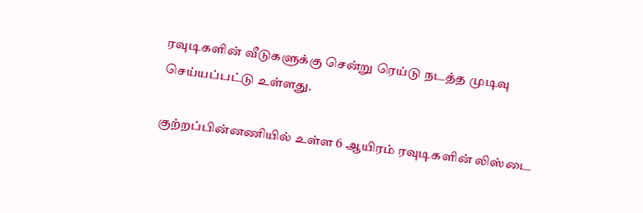ரவுடிகளின் வீடுகளுக்கு சென்று ரெய்டு நடத்த முடிவு செய்யப்பட்டு உள்ளது.

குற்றப்பின்னணியில் உள்ள 6 ஆயிரம் ரவுடிகளின் லிஸ்டை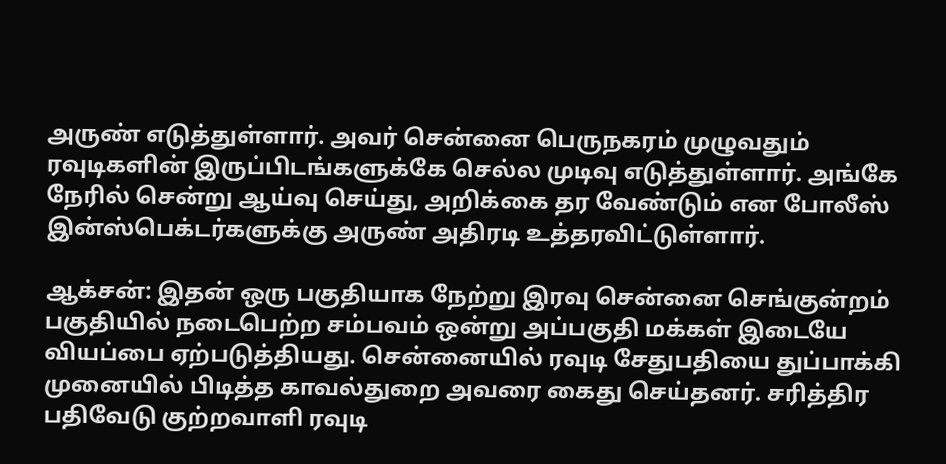அருண் எடுத்துள்ளார். அவர் சென்னை பெருநகரம் முழுவதும் ரவுடிகளின் இருப்பிடங்களுக்கே செல்ல முடிவு எடுத்துள்ளார். அங்கே நேரில் சென்று ஆய்வு செய்து, அறிக்கை தர வேண்டும் என போலீஸ் இன்ஸ்பெக்டர்களுக்கு அருண் அதிரடி உத்தரவிட்டுள்ளார்.

ஆக்சன்: இதன் ஒரு பகுதியாக நேற்று இரவு சென்னை செங்குன்றம் பகுதியில் நடைபெற்ற சம்பவம் ஒன்று அப்பகுதி மக்கள் இடையே வியப்பை ஏற்படுத்தியது. சென்னையில் ரவுடி சேதுபதியை துப்பாக்கி முனையில் பிடித்த காவல்துறை அவரை கைது செய்தனர். சரித்திர பதிவேடு குற்றவாளி ரவுடி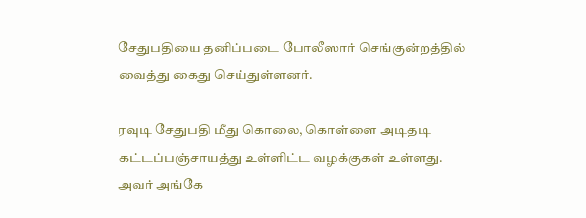சேதுபதியை தனிப்படை போலீஸார் செங்குன்றத்தில் வைத்து கைது செய்துள்ளனர்.

ரவுடி சேதுபதி மீது கொலை, கொள்ளை அடிதடி கட்டப்பஞ்சாயத்து உள்ளிட்ட வழக்குகள் உள்ளது. அவர் அங்கே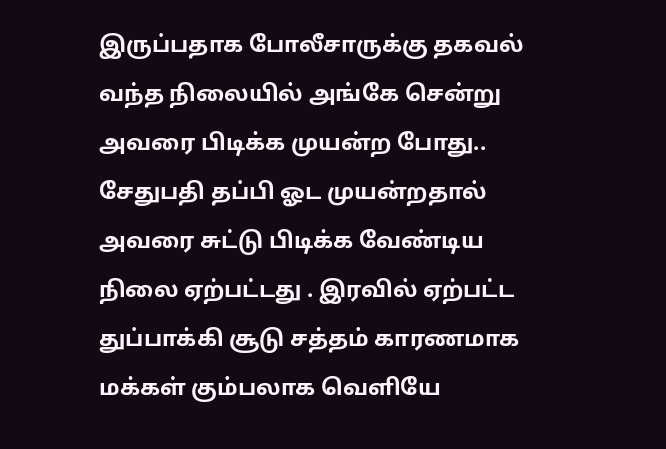இருப்பதாக போலீசாருக்கு தகவல் வந்த நிலையில் அங்கே சென்று அவரை பிடிக்க முயன்ற போது.. சேதுபதி தப்பி ஓட முயன்றதால் அவரை சுட்டு பிடிக்க வேண்டிய நிலை ஏற்பட்டது . இரவில் ஏற்பட்ட துப்பாக்கி சூடு சத்தம் காரணமாக மக்கள் கும்பலாக வெளியே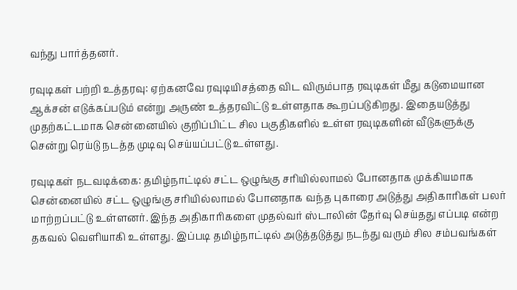வந்து பார்த்தனர்.

ரவுடிகள் பற்றி உத்தரவு: ஏற்கனவே ரவுடியிசத்தை விட விரும்பாத ரவுடிகள் மீது கடுமையான ஆக்சன் எடுக்கப்படும் என்று அருண் உத்தரவிட்டு உள்ளதாக கூறப்படுகிறது. இதையடுத்து முதற்கட்டமாக சென்னையில் குறிப்பிட்ட சில பகுதிகளில் உள்ள ரவுடிகளின் வீடுகளுக்கு சென்று ரெய்டு நடத்த முடிவு செய்யப்பட்டு உள்ளது.

ரவுடிகள் நடவடிக்கை: தமிழ்நாட்டில் சட்ட ஒழுங்கு சரியில்லாமல் போனதாக முக்கியமாக சென்னையில் சட்ட ஒழுங்கு சரியில்லாமல் போனதாக வந்த புகாரை அடுத்து அதிகாரிகள் பலர் மாற்றப்பட்டு உள்ளனர். இந்த அதிகாரிகளை முதல்வர் ஸ்டாலின் தேர்வு செய்தது எப்படி என்ற தகவல் வெளியாகி உள்ளது. இப்படி தமிழ்நாட்டில் அடுத்தடுத்து நடந்து வரும் சில சம்பவங்கள்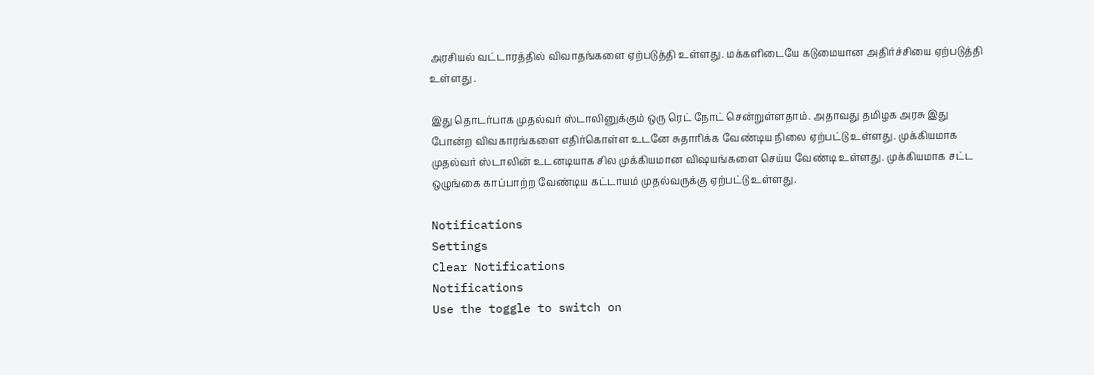அரசியல் வட்டாரத்தில் விவாதங்களை ஏற்படுத்தி உள்ளது. மக்களிடையே கடுமையான அதிர்ச்சியை ஏற்படுத்தி உள்ளது .

இது தொடர்பாக முதல்வர் ஸ்டாலினுக்கும் ஒரு ரெட் நோட் சென்றுள்ளதாம். அதாவது தமிழக அரசு இது போன்ற விவகாரங்களை எதிர்கொள்ள உடனே சுதாரிக்க வேண்டிய நிலை ஏற்பட்டு உள்ளது. முக்கியமாக முதல்வர் ஸ்டாலின் உடனடியாக சில முக்கியமான விஷயங்களை செய்ய வேண்டி உள்ளது. முக்கியமாக சட்ட ஒழுங்கை காப்பாற்ற வேண்டிய கட்டாயம் முதல்வருக்கு ஏற்பட்டு உள்ளது.

Notifications
Settings
Clear Notifications
Notifications
Use the toggle to switch on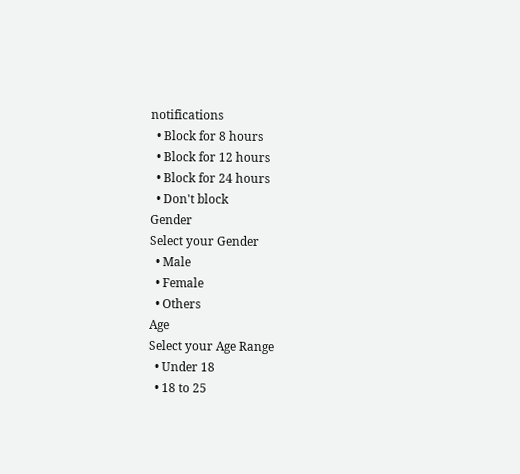notifications
  • Block for 8 hours
  • Block for 12 hours
  • Block for 24 hours
  • Don't block
Gender
Select your Gender
  • Male
  • Female
  • Others
Age
Select your Age Range
  • Under 18
  • 18 to 25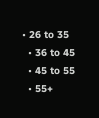• 26 to 35
  • 36 to 45
  • 45 to 55
  • 55+